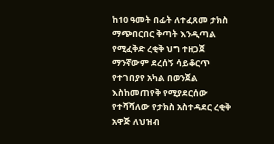ከ10 ዓመት በፊት ለተፈጸመ ታክስ ማጭበርበር ቅጣት እንዲጣል የሚፈቅድ ረቂቅ ህግ ተዘጋጀ
ማንኛውም ደረሰኝ ሳይቆርጥ የተገበያየ አካል በወንጀል እስከመጠየቅ የሚያደርሰው የተሻሻለው የታክስ አስተዳደር ረቂቅ አዋጅ ለህዝብ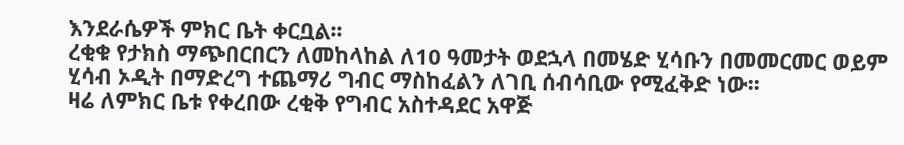እንደራሴዎች ምክር ቤት ቀርቧል፡፡
ረቂቁ የታክስ ማጭበርበርን ለመከላከል ለ10 ዓመታት ወደኋላ በመሄድ ሂሳቡን በመመርመር ወይም ሂሳብ ኦዲት በማድረግ ተጨማሪ ግብር ማስከፈልን ለገቢ ሰብሳቢው የሚፈቅድ ነው፡፡
ዛሬ ለምክር ቤቱ የቀረበው ረቂቅ የግብር አስተዳደር አዋጅ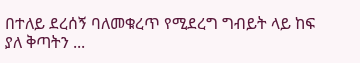በተለይ ደረሰኝ ባለመቁረጥ የሚደረግ ግብይት ላይ ከፍ ያለ ቅጣትን ...